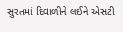સુરતમાં દિવાળીને લઈને એસટી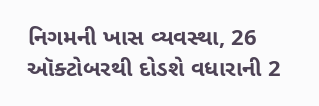નિગમની ખાસ વ્યવસ્થા, 26 ઑક્ટોબરથી દોડશે વધારાની 2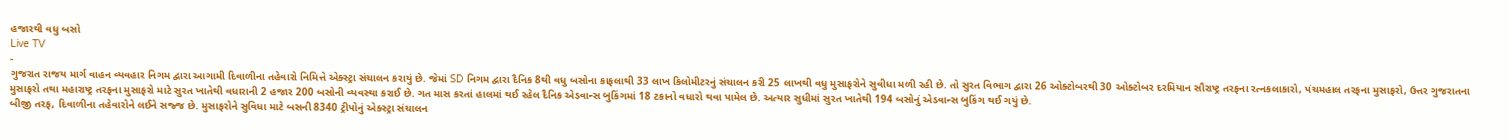હજારથી વધુ બસો
Live TV
-
ગુજરાત રાજય માર્ગ વાહન વ્યવહાર નિગમ દ્વારા આગામી દિવાળીના તહેવારો નિમિત્તે એક્સ્ટ્રા સંચાલન કરાયું છે. જેમાં SD નિગમ દ્વારા દૈનિક 8થી વધુ બસોના કાફલાથી 33 લાખ કિલોમીટરનું સંચાલન કરી 25 લાખથી વધુ મુસાફરોને સુવીધા મળી રહી છે. તો સુરત વિભાગ દ્વારા 26 ઓક્ટોબરથી 30 ઓક્ટોબર દરમિયાન સૌરાષ્ટ્ર તરફના રત્નકલાકારો, પંચમહાલ તરફના મુસાફરો, ઉત્તર ગુજરાતના મુસાફરો તથા મહારાષ્ટ્ર તરફના મુસાફરો માટે સુરત ખાતેથી વધારાની 2 હજાર 200 બસોની વ્યવસ્થા કરાઈ છે. ગત માસ કરતાં હાલમાં થઈ રહેલ દૈનિક એડવાન્સ બુકિંગમાં 18 ટકાનો વધારો થવા પામેલ છે. અત્યાર સુધીમાં સુરત ખાતેથી 194 બસોનું એડવાન્સ બુકિંગ થઈ ગયું છે.
બીજી તરફ, દિવાળીના તહેવારોને લઈને સજ્જ છે. મુસાફરોને સુવિધા માટે બસની 8340 ટ્રીપોનું એક્સ્ટ્રા સંચાલન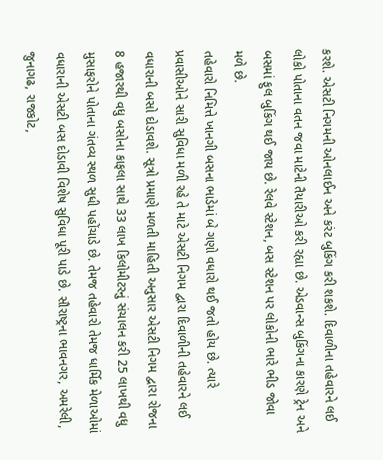કરશે. એસટી નિગમની ઓનલાઈન અને કરંટ બુકિંગ કરી શકશે. દિવાળીના તહેવારને લઈ લોકો પોતાના વતન જવા માટેની તૈયારીઓ કરી રહ્યા છે. એડવાન્સ બુકિંગના કારણે ટ્રેન અને બસમાં ફુલ બુકિંગ થઈ જાય છે. રેલવે સ્ટેશન, બસ સ્ટેશન પર લોકોની ભારે ભીડ જોવા મળે છે.
તહેવારો નિમિત્તે ખાનગી બસના ભાડેમાં બે ગણો વધારો થઈ જતો હોય છે. ત્યારે પ્રવાસીઓને સારી સુવિધા મળી રહે તે માટે એસટી નિગમ દ્વારા દિવાળીની તહેવારને લઈ વધારાની બસો દોડાવશે. સૂત્રો પ્રમાણે મળતી માહિતી અનુસાર એસટી નિગમ દ્વારા રોજના 8 હજારથી વધુ બસોના કાફલા સાથે 33 લાખ કિલોમીટરનું સંચાલન કરી 25 લાખથી વધુ મુસાફરોને પોતાના ગંતવ્ય સ્થળ સુધી પહોંચાડે છે. તેમજ તહેવારો તેમજ ધાર્મિક મેળાઓમાં વધારાની એસટી બસ દોડાવી વિશેષ સુવિધા પૂરી પાડે છે. સૌરાષ્ટ્રના ભાવનગર, અમરેલી, જુનાગઢ, રાજકોટ,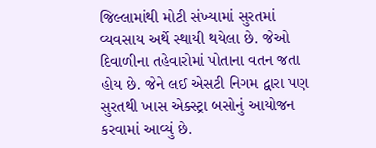જિલ્લામાંથી મોટી સંખ્યામાં સુરતમાં વ્યવસાય અર્થે સ્થાયી થયેલા છે. જેઓ દિવાળીના તહેવારોમાં પોતાના વતન જતા હોય છે. જેને લઈ એસટી નિગમ દ્વારા પણ સુરતથી ખાસ એક્સ્ટ્રા બસોનું આયોજન કરવામાં આવ્યું છે.